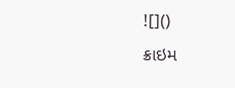![]()
ક્રાઇમ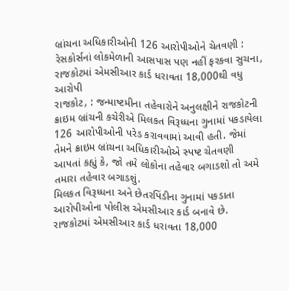બ્રાંચના અધિકારીઓની 126 આરોપીઓને ચેતવણી : રેસકોર્સનાં લોકમેળાની આસપાસ પણ નહીં ફરકવા સુચના, રાજકોટમાં એમસીઆર કાર્ડ ધરાવતા 18,000થી વધુ આરોપી
રાજકોટ, : જન્માષ્ટમીના તહેવારોને અનુલક્ષીને રાજકોટની ક્રાઇમ બ્રાંચની કચેરીએ મિલકત વિરૂધ્ધના ગુનામાં પકડાયેલા 126 આરોપીઓની પરેડ કરાવવામાં આવી હતી. જેમાં તેમને ક્રાઇમ બ્રાંચના અધિકારીઓએ સ્પષ્ટ ચેતવણી આપતાં કહ્યું કે, જો તમે લોકોના તહેવાર બગાડશો તો અમે તમારા તહેવાર બગાડશું.
મિલકત વિરૂધ્ધના અને છેતરપિંડીના ગુનામાં પકડાતા આરોપીઓના પોલીસ એમસીઆર કાર્ડ બનાવે છે. રાજકોટમાં એમસીઆર કાર્ડ ધરાવતા 18,000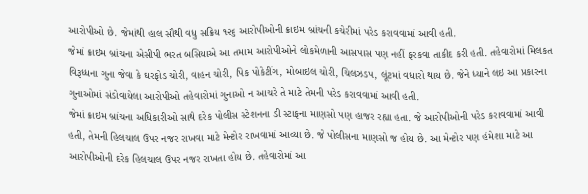આરોપીઓ છે. જેમાંથી હાલ સૌથી વધુ સક્રિય ૧૨૬ આરોપીઓની ક્રાઇમ બ્રાંચની કચેરીમાં પરેડ કરાવવામાં આવી હતી.
જેમાં ક્રાઇમ બ્રાંચના એસીપી ભરત બસિયાએ આ તમામ આરોપીઓને લોકમેળાની આસપાસ પણ નહીં ફરકવા તાકીદ કરી હતી. તહેવારોમાં મિલકત વિરૂધ્ધના ગુના જેવા કે ઘરફોડ ચોરી, વાહન ચોરી, પિક પોકેટીંગ, મોબાઇલ ચોરી, ચિલઝડપ, લૂંટમાં વધારો થાય છે. જેને ધ્યાને લઇ આ પ્રકારના ગુનાઓમાં સંડોવાયેલા આરોપીઓ તહેવારોમાં ગુનાઓ ન આચરે તે માટે તેમની પરેડ કરાવવામાં આવી હતી.
જેમાં ક્રાઇમ બ્રાંચના અધિકારીઓ સાથે દરેક પોલીસ સ્ટેશનના ડી સ્ટાફના માણસો પણ હાજર રહ્યા હતા. જે આરોપીઓની પરેડ કરાવવામાં આવી હતી, તેમની હિલચાલ ઉપર નજર રાખવા માટે મેન્ટોર રાખવામાં આવ્યા છે. જે પોલીસના માણસો જ હોય છે. આ મેન્ટોર પણ હંમેશા માટે આ આરોપીઓની દરેક હિલચાલ ઉપર નજર રાખતા હોય છે. તહેવારોમાં આ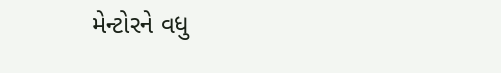મેન્ટોરને વધુ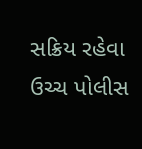સક્રિય રહેવા ઉચ્ચ પોલીસ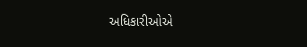અધિકારીઓએ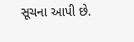સૂચના આપી છે.